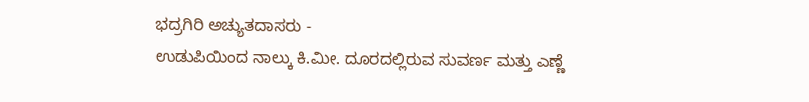ಭದ್ರಗಿರಿ ಅಚ್ಯುತದಾಸರು -
ಉಡುಪಿಯಿಂದ ನಾಲ್ಕು ಕಿ.ಮೀ. ದೂರದಲ್ಲಿರುವ ಸುವರ್ಣ ಮತ್ತು ಎಣ್ಣೆ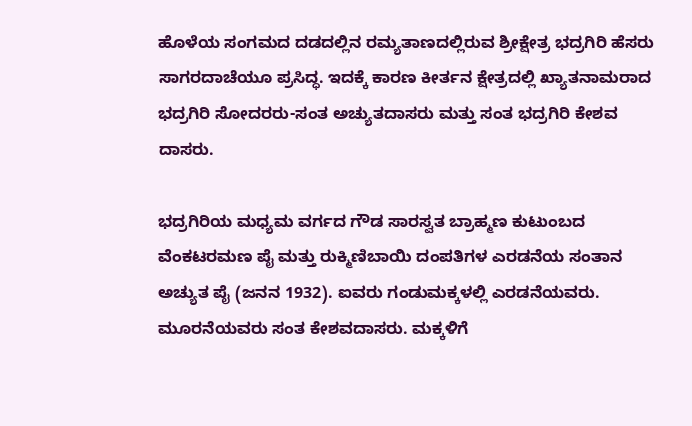ಹೊಳೆಯ ಸಂಗಮದ ದಡದಲ್ಲಿನ ರಮ್ಯತಾಣದಲ್ಲಿರುವ ಶ್ರೀಕ್ಷೇತ್ರ ಭದ್ರಗಿರಿ ಹೆಸರು ಸಾಗರದಾಚೆಯೂ ಪ್ರಸಿದ್ಧ. ಇದಕ್ಕೆ ಕಾರಣ ಕೀರ್ತನ ಕ್ಷೇತ್ರದಲ್ಲಿ ಖ್ಯಾತನಾಮರಾದ ಭದ್ರಗಿರಿ ಸೋದರರು-ಸಂತ ಅಚ್ಯುತದಾಸರು ಮತ್ತು ಸಂತ ಭದ್ರಗಿರಿ ಕೇಶವ ದಾಸರು.

ಭದ್ರಗಿರಿಯ ಮಧ್ಯಮ ವರ್ಗದ ಗೌಡ ಸಾರಸ್ವತ ಬ್ರಾಹ್ಮಣ ಕುಟುಂಬದ ವೆಂಕಟರಮಣ ಪೈ ಮತ್ತು ರುಕ್ಮಿಣಿಬಾಯಿ ದಂಪತಿಗಳ ಎರಡನೆಯ ಸಂತಾನ ಅಚ್ಯುತ ಪೈ (ಜನನ 1932). ಐವರು ಗಂಡುಮಕ್ಕಳಲ್ಲಿ ಎರಡನೆಯವರು. ಮೂರನೆಯವರು ಸಂತ ಕೇಶವದಾಸರು. ಮಕ್ಕಳಿಗೆ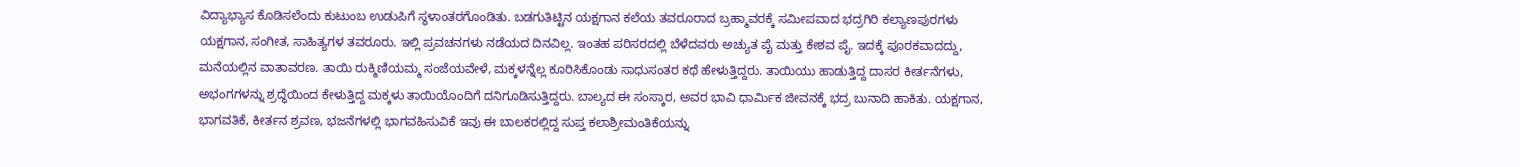ವಿದ್ಯಾಭ್ಯಾಸ ಕೊಡಿಸಲೆಂದು ಕುಟುಂಬ ಉಡುಪಿಗೆ ಸ್ಥಳಾಂತರಗೊಂಡಿತು. ಬಡಗುತಿಟ್ಟಿನ ಯಕ್ಷಗಾನ ಕಲೆಯ ತವರೂರಾದ ಬ್ರಹ್ಮಾವರಕ್ಕೆ ಸಮೀಪವಾದ ಭದ್ರಗಿರಿ ಕಲ್ಯಾಣಪುರಗಳು ಯಕ್ಷಗಾನ, ಸಂಗೀತ, ಸಾಹಿತ್ಯಗಳ ತವರೂರು. ಇಲ್ಲಿ ಪ್ರವಚನಗಳು ನಡೆಯದ ದಿನವಿಲ್ಲ. ಇಂತಹ ಪರಿಸರದಲ್ಲಿ ಬೆಳೆದವರು ಅಚ್ಯುತ ಪೈ ಮತ್ತು ಕೇಶವ ಪೈ. ಇದಕ್ಕೆ ಪೂರಕವಾದದ್ದು, ಮನೆಯಲ್ಲಿನ ವಾತಾವರಣ. ತಾಯಿ ರುಕ್ಮಿಣಿಯಮ್ಮ ಸಂಜೆಯವೇಳೆ, ಮಕ್ಕಳನ್ನೆಲ್ಲ ಕೂರಿಸಿಕೊಂಡು ಸಾಧುಸಂತರ ಕಥೆ ಹೇಳುತ್ತಿದ್ದರು. ತಾಯಿಯು ಹಾಡುತ್ತಿದ್ದ ದಾಸರ ಕೀರ್ತನೆಗಳು, ಅಭಂಗಗಳನ್ನು ಶ್ರದ್ಧೆಯಿಂದ ಕೇಳುತ್ತಿದ್ದ ಮಕ್ಕಳು ತಾಯಿಯೊಂದಿಗೆ ದನಿಗೂಡಿಸುತ್ತಿದ್ದರು. ಬಾಲ್ಯದ ಈ ಸಂಸ್ಕಾರ, ಅವರ ಭಾವಿ ಧಾರ್ಮಿಕ ಜೀವನಕ್ಕೆ ಭದ್ರ ಬುನಾದಿ ಹಾಕಿತು. ಯಕ್ಷಗಾನ, ಭಾಗವತಿಕೆ, ಕೀರ್ತನ ಶ್ರವಣ, ಭಜನೆಗಳಲ್ಲಿ ಭಾಗವಹಿಸುವಿಕೆ ಇವು ಈ ಬಾಲಕರಲ್ಲಿದ್ದ ಸುಪ್ತ ಕಲಾಶ್ರೀಮಂತಿಕೆಯನ್ನು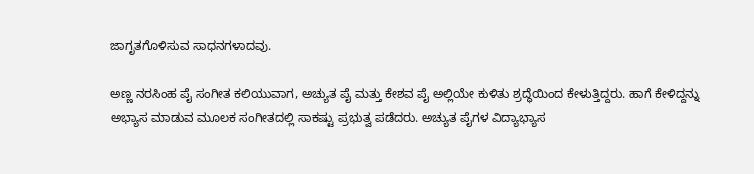ಜಾಗೃತಗೊಳಿಸುವ ಸಾಧನಗಳಾದವು.

ಅಣ್ಣ ನರಸಿಂಹ ಪೈ ಸಂಗೀತ ಕಲಿಯುವಾಗ, ಅಚ್ಯುತ ಪೈ ಮತ್ತು ಕೇಶವ ಪೈ ಅಲ್ಲಿಯೇ ಕುಳಿತು ಶ್ರದ್ಧೆಯಿಂದ ಕೇಳುತ್ತಿದ್ದರು. ಹಾಗೆ ಕೇಳಿದ್ದನ್ನು ಅಭ್ಯಾಸ ಮಾಡುವ ಮೂಲಕ ಸಂಗೀತದಲ್ಲಿ ಸಾಕಷ್ಟು ಪ್ರಭುತ್ವ ಪಡೆದರು. ಅಚ್ಯುತ ಪೈಗಳ ವಿದ್ಯಾಭ್ಯಾಸ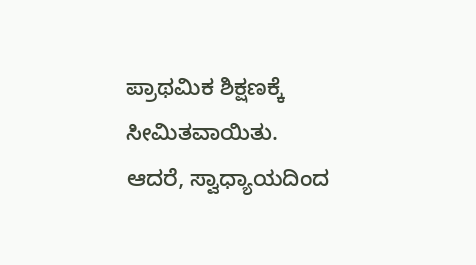ಪ್ರಾಥಮಿಕ ಶಿಕ್ಷಣಕ್ಕೆ ಸೀಮಿತವಾಯಿತು. ಆದರೆ, ಸ್ವಾಧ್ಯಾಯದಿಂದ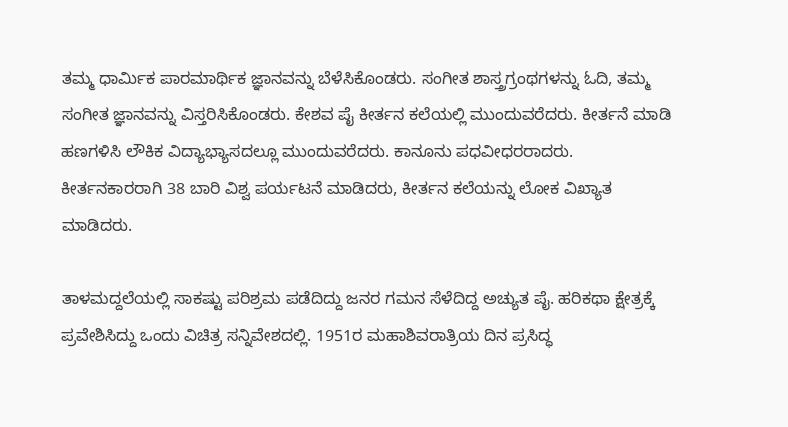ತಮ್ಮ ಧಾರ್ಮಿಕ ಪಾರಮಾರ್ಥಿಕ ಜ್ಞಾನವನ್ನು ಬೆಳೆಸಿಕೊಂಡರು. ಸಂಗೀತ ಶಾಸ್ತ್ರಗ್ರಂಥಗಳನ್ನು ಓದಿ, ತಮ್ಮ ಸಂಗೀತ ಜ್ಞಾನವನ್ನು ವಿಸ್ತರಿಸಿಕೊಂಡರು. ಕೇಶವ ಪೈ ಕೀರ್ತನ ಕಲೆಯಲ್ಲಿ ಮುಂದುವರೆದರು. ಕೀರ್ತನೆ ಮಾಡಿ ಹಣಗಳಿಸಿ ಲೌಕಿಕ ವಿದ್ಯಾಭ್ಯಾಸದಲ್ಲೂ ಮುಂದುವರೆದರು. ಕಾನೂನು ಪಧವೀಧರರಾದರು. ಕೀರ್ತನಕಾರರಾಗಿ 38 ಬಾರಿ ವಿಶ್ವ ಪರ್ಯಟನೆ ಮಾಡಿದರು, ಕೀರ್ತನ ಕಲೆಯನ್ನು ಲೋಕ ವಿಖ್ಯಾತ ಮಾಡಿದರು.

ತಾಳಮದ್ದಲೆಯಲ್ಲಿ ಸಾಕಷ್ಟು ಪರಿಶ್ರಮ ಪಡೆದಿದ್ದು ಜನರ ಗಮನ ಸೆಳೆದಿದ್ದ ಅಚ್ಯುತ ಪೈ. ಹರಿಕಥಾ ಕ್ಷೇತ್ರಕ್ಕೆ ಪ್ರವೇಶಿಸಿದ್ದು ಒಂದು ವಿಚಿತ್ರ ಸನ್ನಿವೇಶದಲ್ಲಿ. 1951ರ ಮಹಾಶಿವರಾತ್ರಿಯ ದಿನ ಪ್ರಸಿದ್ಧ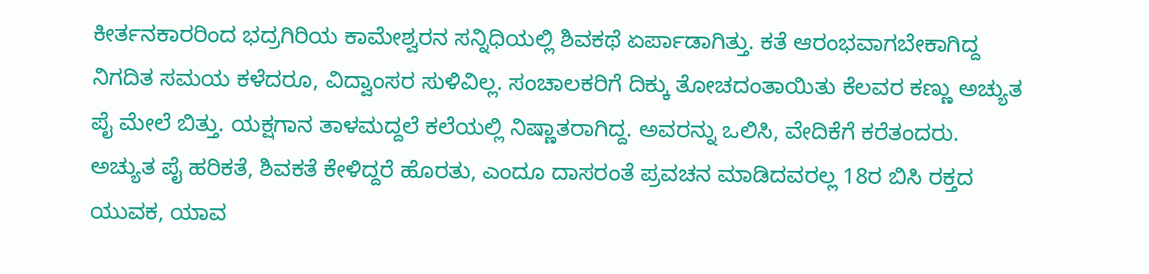ಕೀರ್ತನಕಾರರಿಂದ ಭದ್ರಗಿರಿಯ ಕಾಮೇಶ್ವರನ ಸನ್ನಿಧಿಯಲ್ಲಿ ಶಿವಕಥೆ ಏರ್ಪಾಡಾಗಿತ್ತು. ಕತೆ ಆರಂಭವಾಗಬೇಕಾಗಿದ್ದ ನಿಗದಿತ ಸಮಯ ಕಳೆದರೂ, ವಿದ್ವಾಂಸರ ಸುಳಿವಿಲ್ಲ. ಸಂಚಾಲಕರಿಗೆ ದಿಕ್ಕು ತೋಚದಂತಾಯಿತು ಕೆಲವರ ಕಣ್ಣು ಅಚ್ಯುತ ಪೈ ಮೇಲೆ ಬಿತ್ತು. ಯಕ್ಷಗಾನ ತಾಳಮದ್ದಲೆ ಕಲೆಯಲ್ಲಿ ನಿಷ್ಣಾತರಾಗಿದ್ದ. ಅವರನ್ನು ಒಲಿಸಿ, ವೇದಿಕೆಗೆ ಕರೆತಂದರು. ಅಚ್ಯುತ ಪೈ ಹರಿಕತೆ, ಶಿವಕತೆ ಕೇಳಿದ್ದರೆ ಹೊರತು, ಎಂದೂ ದಾಸರಂತೆ ಪ್ರವಚನ ಮಾಡಿದವರಲ್ಲ 18ರ ಬಿಸಿ ರಕ್ತದ ಯುವಕ, ಯಾವ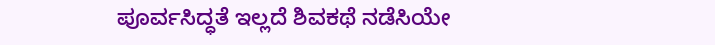ಪೂರ್ವಸಿದ್ಧತೆ ಇಲ್ಲದೆ ಶಿವಕಥೆ ನಡೆಸಿಯೇ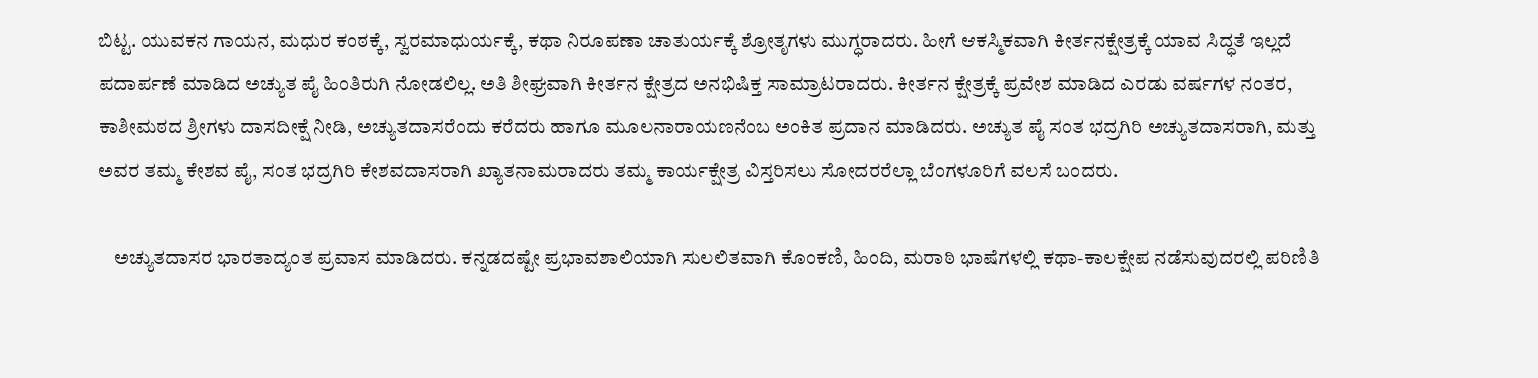ಬಿಟ್ಟ. ಯುವಕನ ಗಾಯನ, ಮಧುರ ಕಂಠಕ್ಕೆ, ಸ್ವರಮಾಧುರ್ಯಕ್ಕೆ, ಕಥಾ ನಿರೂಪಣಾ ಚಾತುರ್ಯಕ್ಕೆ ಶ್ರೋತೃಗಳು ಮುಗ್ಧರಾದರು. ಹೀಗೆ ಆಕಸ್ಮಿಕವಾಗಿ ಕೀರ್ತನಕ್ಷೇತ್ರಕ್ಕೆ ಯಾವ ಸಿದ್ಧತೆ ಇಲ್ಲದೆ ಪದಾರ್ಪಣೆ ಮಾಡಿದ ಅಚ್ಯುತ ಪೈ ಹಿಂತಿರುಗಿ ನೋಡಲಿಲ್ಲ. ಅತಿ ಶೀಘ್ರವಾಗಿ ಕೀರ್ತನ ಕ್ಷೇತ್ರದ ಅನಭಿಷಿಕ್ತ ಸಾಮ್ರಾಟರಾದರು. ಕೀರ್ತನ ಕ್ಷೇತ್ರಕ್ಕೆ ಪ್ರವೇಶ ಮಾಡಿದ ಎರಡು ವರ್ಷಗಳ ನಂತರ, ಕಾಶೀಮಠದ ಶ್ರೀಗಳು ದಾಸದೀಕ್ಷೆ ನೀಡಿ, ಅಚ್ಯುತದಾಸರೆಂದು ಕರೆದರು ಹಾಗೂ ಮೂಲನಾರಾಯಣನೆಂಬ ಅಂಕಿತ ಪ್ರದಾನ ಮಾಡಿದರು. ಅಚ್ಯುತ ಪೈ ಸಂತ ಭದ್ರಗಿರಿ ಅಚ್ಯುತದಾಸರಾಗಿ, ಮತ್ತು ಅವರ ತಮ್ಮ ಕೇಶವ ಪೈ, ಸಂತ ಭದ್ರಗಿರಿ ಕೇಶವದಾಸರಾಗಿ ಖ್ಯಾತನಾಮರಾದರು ತಮ್ಮ ಕಾರ್ಯಕ್ಷೇತ್ರ ವಿಸ್ತರಿಸಲು ಸೋದರರೆಲ್ಲಾ ಬೆಂಗಳೂರಿಗೆ ವಲಸೆ ಬಂದರು.

    ಅಚ್ಯುತದಾಸರ ಭಾರತಾದ್ಯಂತ ಪ್ರವಾಸ ಮಾಡಿದರು. ಕನ್ನಡದಷ್ಟೇ ಪ್ರಭಾವಶಾಲಿಯಾಗಿ ಸುಲಲಿತವಾಗಿ ಕೊಂಕಣಿ, ಹಿಂದಿ, ಮರಾಠಿ ಭಾಷೆಗಳಲ್ಲಿ ಕಥಾ-ಕಾಲಕ್ಷೇಪ ನಡೆಸುವುದರಲ್ಲಿ ಪರಿಣಿತಿ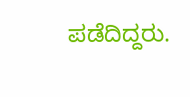ಪಡೆದಿದ್ದರು.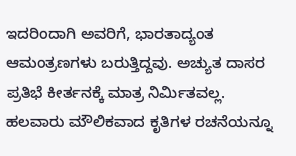ಇದರಿಂದಾಗಿ ಅವರಿಗೆ, ಭಾರತಾದ್ಯಂತ ಆಮಂತ್ರಣಗಳು ಬರುತ್ತಿದ್ದವು. ಅಚ್ಯುತ ದಾಸರ ಪ್ರತಿಭೆ ಕೀರ್ತನಕ್ಕೆ ಮಾತ್ರ ನಿರ್ಮಿತವಲ್ಲ. ಹಲವಾರು ಮೌಲಿಕವಾದ ಕೃತಿಗಳ ರಚನೆಯನ್ನೂ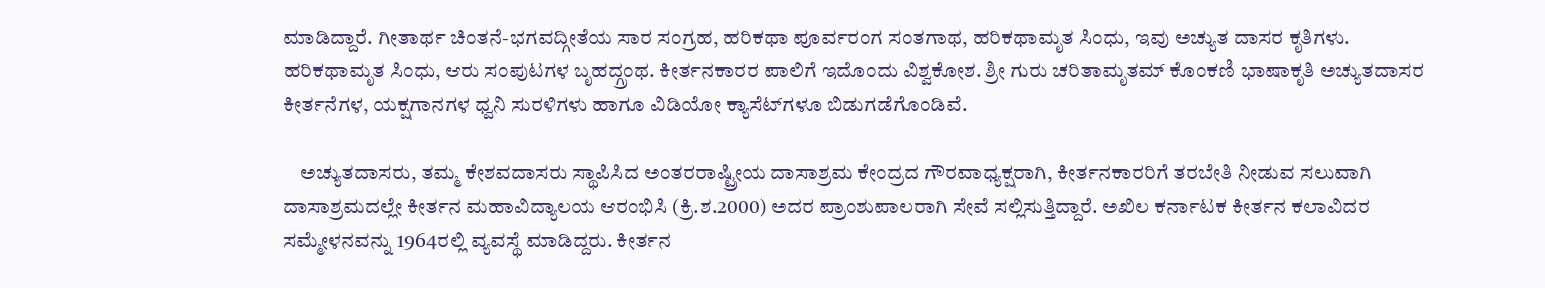ಮಾಡಿದ್ದಾರೆ. ಗೀತಾರ್ಥ ಚಿಂತನೆ-ಭಗವದ್ಗೀತೆಯ ಸಾರ ಸಂಗ್ರಹ, ಹರಿಕಥಾ ಪೂರ್ವರಂಗ ಸಂತಗಾಥ, ಹರಿಕಥಾಮೃತ ಸಿಂಧು, ಇವು ಅಚ್ಯುತ ದಾಸರ ಕೃತಿಗಳು. ಹರಿಕಥಾಮೃತ ಸಿಂಧು, ಆರು ಸಂಪುಟಗಳ ಬೃಹದ್ಗ್ರಂಥ. ಕೀರ್ತನಕಾರರ ಪಾಲಿಗೆ ಇದೊಂದು ವಿಶ್ವಕೋಶ. ಶ್ರೀ ಗುರು ಚರಿತಾಮೃತಮ್ ಕೊಂಕಣಿ ಭಾಷಾಕೃತಿ ಅಚ್ಯುತದಾಸರ ಕೀರ್ತನೆಗಳ, ಯಕ್ಷಗಾನಗಳ ಧ್ವನಿ ಸುರಳಿಗಳು ಹಾಗೂ ವಿಡಿಯೋ ಕ್ಯಾಸೆಟ್‍ಗಳೂ ಬಿಡುಗಡೆಗೊಂಡಿವೆ.

    ಅಚ್ಯುತದಾಸರು, ತಮ್ಮ ಕೇಶವದಾಸರು ಸ್ಥಾಪಿಸಿದ ಅಂತರರಾಷ್ಟ್ರೀಯ ದಾಸಾಶ್ರಮ ಕೇಂದ್ರದ ಗೌರವಾಧ್ಯಕ್ಷರಾಗಿ, ಕೀರ್ತನಕಾರರಿಗೆ ತರಬೇತಿ ನೀಡುವ ಸಲುವಾಗಿ ದಾಸಾಶ್ರಮದಲ್ಲೇ ಕೀರ್ತನ ಮಹಾವಿದ್ಯಾಲಯ ಆರಂಭಿಸಿ (ಕ್ರಿ.ಶ.2000) ಅದರ ಪ್ರಾಂಶುಪಾಲರಾಗಿ ಸೇವೆ ಸಲ್ಲಿಸುತ್ತಿದ್ದಾರೆ. ಅಖಿಲ ಕರ್ನಾಟಕ ಕೀರ್ತನ ಕಲಾವಿದರ ಸಮ್ಮೇಳನವನ್ನು 1964ರಲ್ಲಿ ವ್ಯವಸ್ಥೆ ಮಾಡಿದ್ದರು. ಕೀರ್ತನ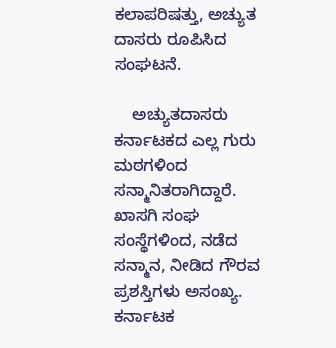ಕಲಾಪರಿಷತ್ತು, ಅಚ್ಯುತ ದಾಸರು ರೂಪಿಸಿದ ಸಂಘಟನೆ.

    ಅಚ್ಯುತದಾಸರು ಕರ್ನಾಟಕದ ಎಲ್ಲ ಗುರು ಮಠಗಳಿಂದ ಸನ್ಮಾನಿತರಾಗಿದ್ದಾರೆ. ಖಾಸಗಿ ಸಂಘ ಸಂಸ್ಥೆಗಳಿಂದ, ನಡೆದ ಸನ್ಮಾನ, ನೀಡಿದ ಗೌರವ ಪ್ರಶಸ್ತಿಗಳು ಅಸಂಖ್ಯ. ಕರ್ನಾಟಕ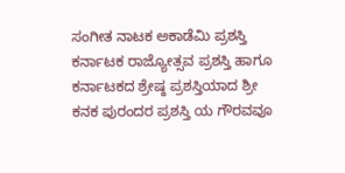ಸಂಗೀತ ನಾಟಕ ಅಕಾಡೆಮಿ ಪ್ರಶಸ್ತಿ ಕರ್ನಾಟಕ ರಾಜ್ಯೋತ್ಸವ ಪ್ರಶಸ್ತಿ ಹಾಗೂ ಕರ್ನಾಟಕದ ಶ್ರೇಷ್ಠ ಪ್ರಶಸ್ತಿಯಾದ ಶ್ರೀ ಕನಕ ಪುರಂದರ ಪ್ರಶಸ್ತಿ ಯ ಗೌರವವೂ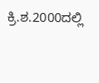ಕ್ರಿ.ಶ.2000ದಲ್ಲಿ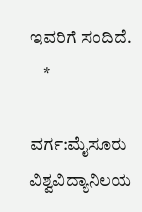ಇವರಿಗೆ ಸಂದಿದೆ.
    *

ವರ್ಗ:ಮೈಸೂರು ವಿಶ್ವವಿದ್ಯಾನಿಲಯ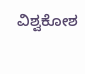ವಿಶ್ವಕೋಶ